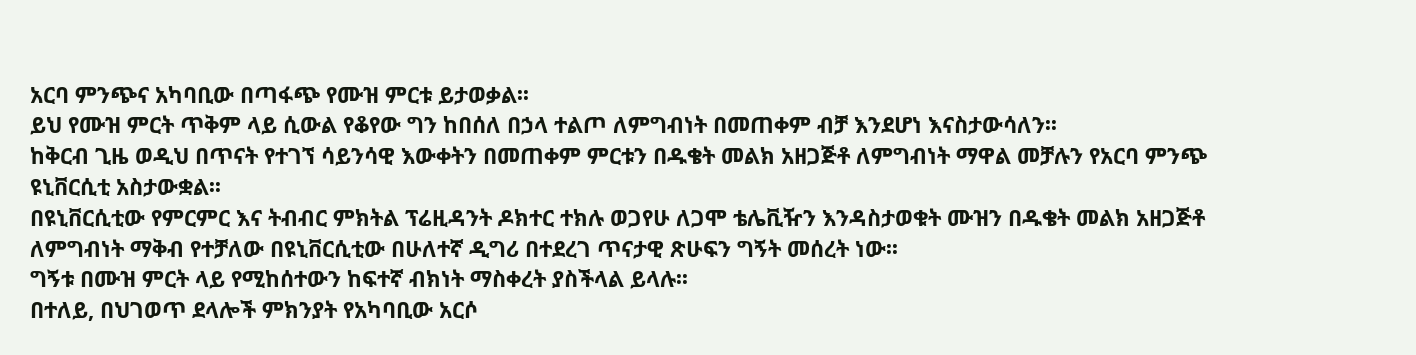አርባ ምንጭና አካባቢው በጣፋጭ የሙዝ ምርቱ ይታወቃል፡፡
ይህ የሙዝ ምርት ጥቅም ላይ ሲውል የቆየው ግን ከበሰለ በኃላ ተልጦ ለምግብነት በመጠቀም ብቻ እንደሆነ እናስታውሳለን፡፡
ከቅርብ ጊዜ ወዲህ በጥናት የተገኘ ሳይንሳዊ እውቀትን በመጠቀም ምርቱን በዱቄት መልክ አዘጋጅቶ ለምግብነት ማዋል መቻሉን የአርባ ምንጭ ዩኒቨርሲቲ አስታውቋል፡፡
በዩኒቨርሲቲው የምርምር እና ትብብር ምክትል ፕሬዚዳንት ዶክተር ተክሉ ወጋየሁ ለጋሞ ቴሌቪዥን እንዳስታወቁት ሙዝን በዱቄት መልክ አዘጋጅቶ ለምግብነት ማቅብ የተቻለው በዩኒቨርሲቲው በሁለተኛ ዲግሪ በተደረገ ጥናታዊ ጽሁፍን ግኝት መሰረት ነው፡፡
ግኝቱ በሙዝ ምርት ላይ የሚከሰተውን ከፍተኛ ብክነት ማስቀረት ያስችላል ይላሉ፡፡
በተለይ, በህገወጥ ደላሎች ምክንያት የአካባቢው አርሶ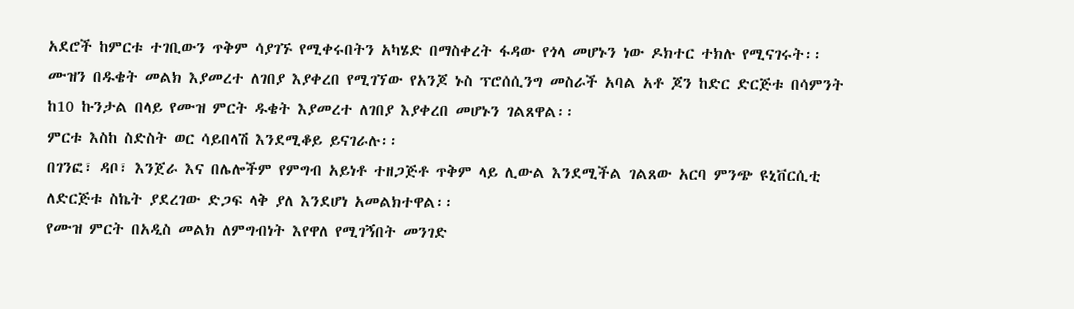አደሮች ከምርቱ ተገቢውን ጥቅም ሳያገኙ የሚቀሩበትን አካሄድ በማስቀረት ፋዳው የጎላ መሆኑን ነው ዶክተር ተክሉ የሚናገሩት፡፡
ሙዝን በዱቄት መልክ እያመረተ ለገበያ እያቀረበ የሚገኘው የአንጆ ኑስ ፕሮሰሲንግ መስራች አባል አቶ ጆን ከድር ድርጅቱ በሳምንት ከ10 ኩንታል በላይ የሙዝ ምርት ዱቄት እያመረተ ለገበያ እያቀረበ መሆኑን ገልጸዋል፡፡
ምርቱ እስከ ስድስት ወር ሳይበላሽ እንደሚቆይ ይናገራሉ፡፡
በገንፎ፣ ዳቦ፣ እንጀራ እና በሌሎችም የምግብ አይነቶ ተዘጋጅቶ ጥቅም ላይ ሊውል እንደሚችል ገልጸው አርባ ምንጭ ዩኒቨርሲቲ ለድርጅቱ ስኬት ያደረገው ድጋፍ ላቅ ያለ እንደሆነ አመልክተዋል፡፡
የሙዝ ምርት በአዲስ መልክ ለምግብነት እየዋለ የሚገኝበት መንገድ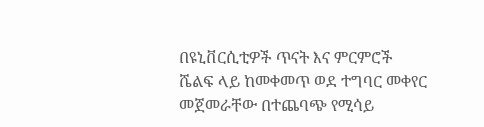በዩኒቨርሲቲዎች ጥናት እና ምርምሮች ሼልፍ ላይ ከመቀመጥ ወደ ተግባር መቀየር መጀመራቸው በተጨባጭ የሚሳይ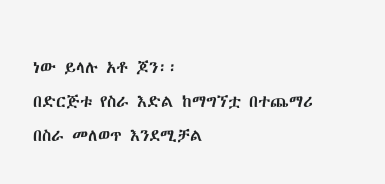ነው ይላሉ አቶ ጆን፡፡
በድርጅቱ የስራ እድል ከማግኘቷ በተጨማሪ በስራ መለወጥ እንደሚቻል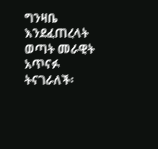ግንዛቤ እንደፈጠረላት ወጣት መራዊት አጥናፉ ትናገራለች፡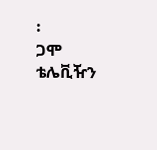፡
ጋሞ ቴሌቪዥን